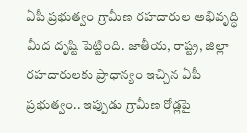ఏపీ ప్రభుత్వం గ్రామీణ రహదారుల అభివృద్ధి మీద దృష్టి పెట్టింది. జాతీయ, రాష్ట్ర, జిల్లా రహదారులకు ప్రాధాన్యం ఇచ్చిన ఏపీ ప్రభుత్వం.. ఇప్పుడు గ్రామీణ రోడ్లపై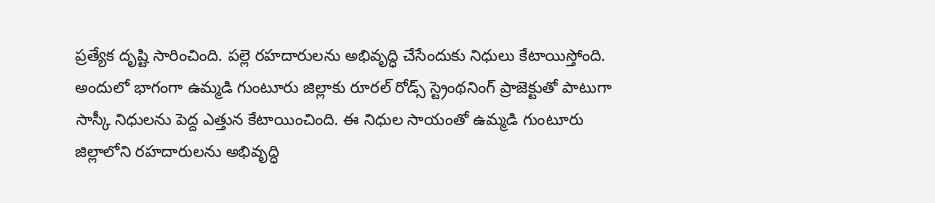ప్రత్యేక దృష్టి సారించింది. పల్లె రహదారులను అభివృద్ధి చేసేందుకు నిధులు కేటాయిస్తోంది. అందులో భాగంగా ఉమ్మడి గుంటూరు జిల్లాకు రూరల్ రోడ్స్ స్ట్రెంథనింగ్ ప్రాజెక్టుతో పాటుగా సాస్కీ నిధులను పెద్ద ఎత్తున కేటాయించింది. ఈ నిధుల సాయంతో ఉమ్మడి గుంటూరు జిల్లాలోని రహదారులను అభివృద్ధి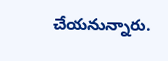చేయనున్నారు.